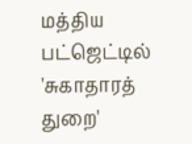மத்திய பட்ஜெட்டில் 'சுகாதாரத் துறை'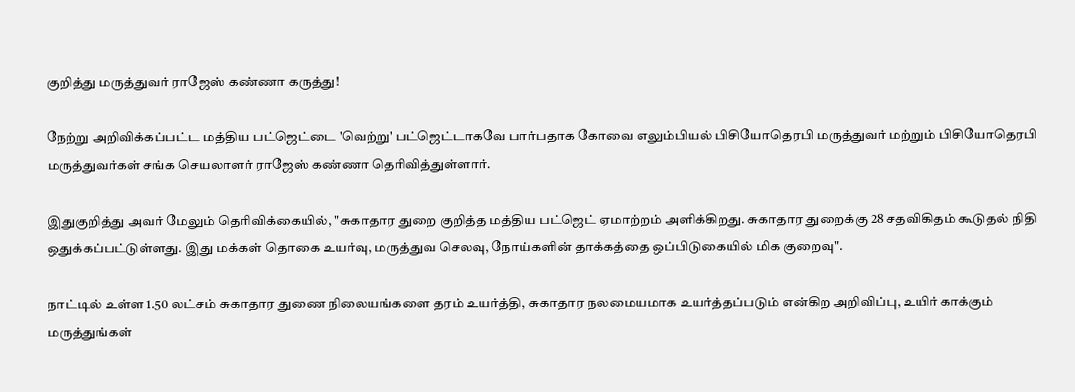குறித்து மருத்துவர் ராஜேஸ் கண்ணா கருத்து!

நேற்று அறிவிக்கப்பட்ட மத்திய பட்ஜெட்டை 'வெற்று' பட்ஜெட்டாகவே பார்பதாக கோவை எலும்பியல் பிசியோதெரபி மருத்துவர் மற்றும் பிசியோதெரபி மருத்துவர்கள் சங்க செயலாளர் ராஜேஸ் கண்ணா தெரிவித்துள்ளார்.

இதுகுறித்து அவர் மேலும் தெரிவிக்கையில், "சுகாதார துறை குறித்த மத்திய பட்ஜெட் ஏமாற்றம் அளிக்கிறது. சுகாதார துறைக்கு 28 சதவிகிதம் கூடுதல் நிதி ஒதுக்கப்பட்டுள்ளது. இது மக்கள் தொகை உயர்வு, மருத்துவ செலவு, நோய்களின் தாக்கத்தை ஒப்பிடுகையில் மிக குறைவு".

நாட்டில் உள்ள 1.50 லட்சம் சுகாதார துணை நிலையங்களை தரம் உயர்த்தி, சுகாதார நலமையமாக உயர்த்தப்படும் என்கிற அறிவிப்பு, உயிர் காக்கும் மருத்துங்கள்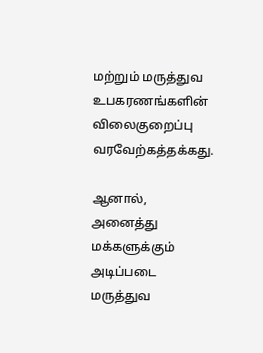மற்றும் மருத்துவ உபகரணங்களின் விலைகுறைப்பு வரவேற்கத்தக்கது.

ஆனால், அனைத்து மக்களுக்கும் அடிப்படை மருத்துவ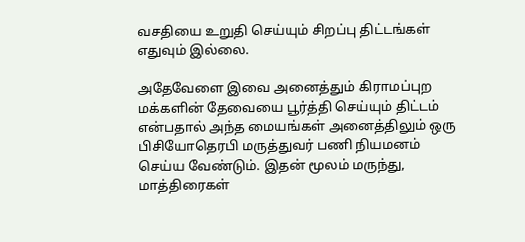வசதியை உறுதி செய்யும் சிறப்பு திட்டங்கள் எதுவும் இல்லை.

அதேவேளை இவை அனைத்தும் கிராமப்புற மக்களின் தேவையை பூர்த்தி செய்யும் திட்டம் என்பதால் அந்த மையங்கள் அனைத்திலும் ஒரு பிசியோதெரபி மருத்துவர் பணி நியமனம் செய்ய வேண்டும். இதன் மூலம் மருந்து, மாத்திரைகள்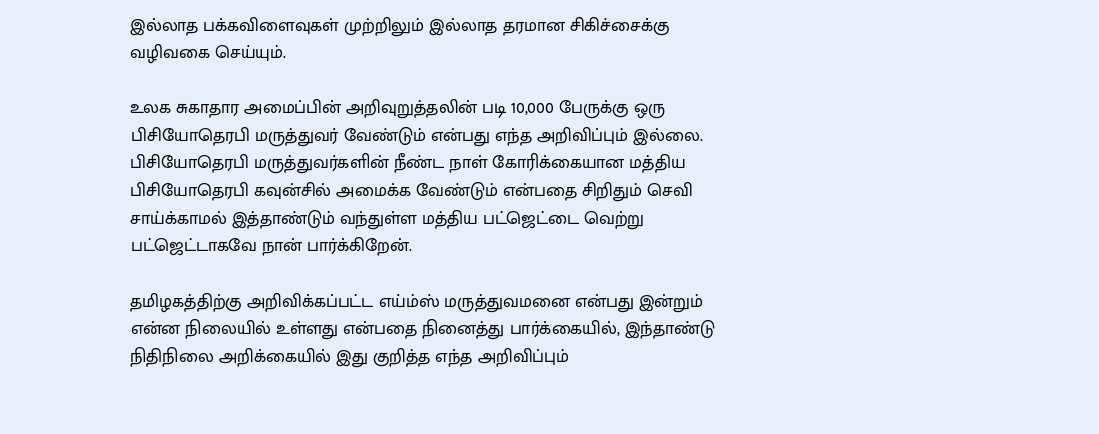இல்லாத பக்கவிளைவுகள் முற்றிலும் இல்லாத தரமான சிகிச்சைக்கு வழிவகை செய்யும்.

உலக சுகாதார அமைப்பின் அறிவுறுத்தலின் படி 10,000 பேருக்கு ஒரு பிசியோதெரபி மருத்துவர் வேண்டும் என்பது எந்த அறிவிப்பும் இல்லை. பிசியோதெரபி மருத்துவர்களின் நீண்ட நாள் கோரிக்கையான மத்திய பிசியோதெரபி கவுன்சில் அமைக்க வேண்டும் என்பதை சிறிதும் செவி சாய்க்காமல் இத்தாண்டும் வந்துள்ள மத்திய பட்ஜெட்டை வெற்று பட்ஜெட்டாகவே நான் பார்க்கிறேன்.

தமிழகத்திற்கு அறிவிக்கப்பட்ட எய்ம்ஸ் மருத்துவமனை என்பது இன்றும் என்ன நிலையில் உள்ளது என்பதை நினைத்து பார்க்கையில், இந்தாண்டு நிதிநிலை அறிக்கையில் இது குறித்த எந்த அறிவிப்பும்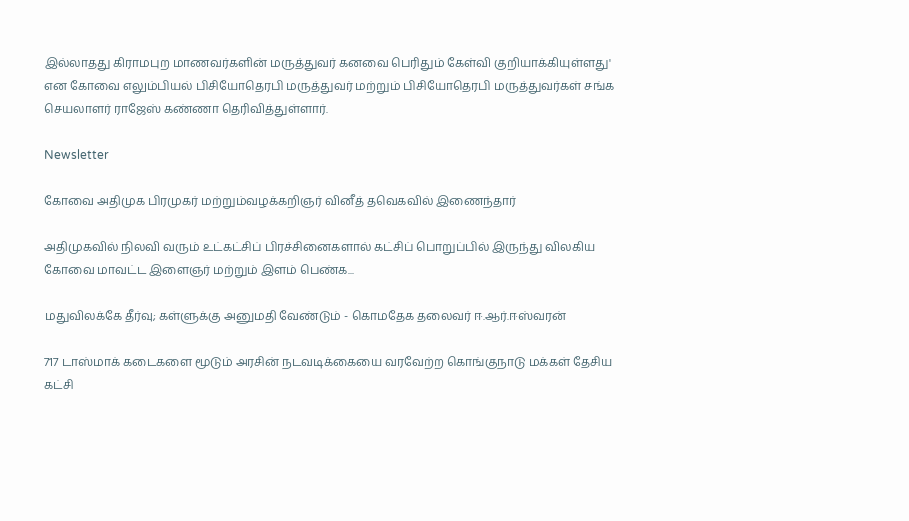இல்லாதது கிராமபுற மாணவர்களின் மருத்துவர் கனவை பெரிதும் கேள்வி குறியாக்கியுள்ளது' என கோவை எலும்பியல் பிசியோதெரபி மருத்துவர் மற்றும் பிசியோதெரபி மருத்துவர்கள் சங்க செயலாளர் ராஜேஸ் கண்ணா தெரிவித்துள்ளார்.

Newsletter

கோவை அதிமுக பிரமுகர் மற்றும்வழக்கறிஞர் வினீத் தவெகவில் இணைந்தார்

அதிமுகவில் நிலவி வரும் உட்கட்சிப் பிரச்சினைகளால் கட்சிப் பொறுப்பில் இருந்து விலகிய கோவை மாவட்ட இளைஞர் மற்றும் இளம் பெண்க...

மதுவிலக்கே தீர்வு; கள்ளுக்கு அனுமதி வேண்டும் - கொமதேக தலைவர் ஈ.ஆர்.ஈஸ்வரன்

717 டாஸ்மாக் கடைகளை மூடும் அரசின் நடவடிக்கையை வரவேற்ற கொங்குநாடு மக்கள் தேசிய கட்சி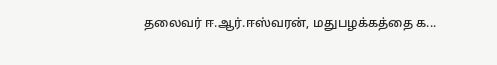தலைவர் ஈ.ஆர்.ஈஸ்வரன், மதுபழக்கத்தை க...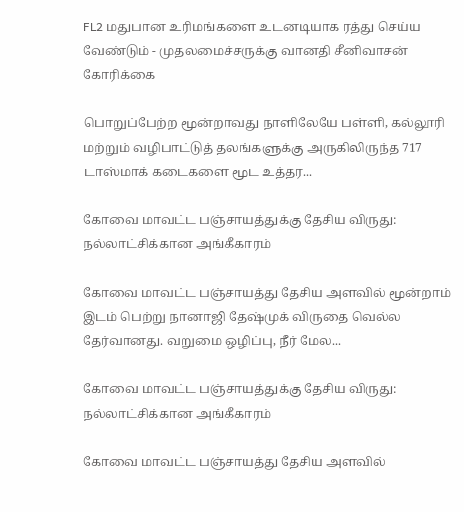FL2 மதுபான உரிமங்களை உடனடியாக ரத்து செய்ய வேண்டும் - முதலமைச்சருக்கு வானதி சீனிவாசன் கோரிக்கை

பொறுப்பேற்ற மூன்றாவது நாளிலேயே பள்ளி, கல்லூரி மற்றும் வழிபாட்டுத் தலங்களுக்கு அருகிலிருந்த 717 டாஸ்மாக் கடைகளை மூட உத்தர...

கோவை மாவட்ட பஞ்சாயத்துக்கு தேசிய விருது: நல்லாட்சிக்கான அங்கீகாரம்

கோவை மாவட்ட பஞ்சாயத்து தேசிய அளவில் மூன்றாம் இடம் பெற்று நானாஜி தேஷ்முக் விருதை வெல்ல தேர்வானது. வறுமை ஒழிப்பு, நீர் மேல...

கோவை மாவட்ட பஞ்சாயத்துக்கு தேசிய விருது: நல்லாட்சிக்கான அங்கீகாரம்

கோவை மாவட்ட பஞ்சாயத்து தேசிய அளவில்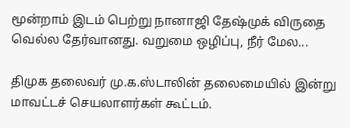மூன்றாம் இடம் பெற்று நானாஜி தேஷ்முக் விருதை வெல்ல தேர்வானது. வறுமை ஒழிப்பு, நீர் மேல...

திமுக தலைவர் மு.க.ஸ்டாலின் தலைமையில் இன்று மாவட்டச் செயலாளர்கள் கூட்டம்.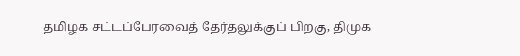தமிழக சட்டப்பேரவைத் தேர்தலுக்குப் பிறகு, திமுக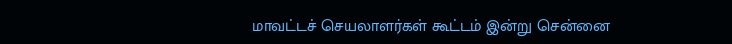மாவட்டச் செயலாளர்கள் கூட்டம் இன்று சென்னை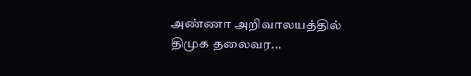அண்ணா அறிவாலயத்தில் திமுக தலைவர...